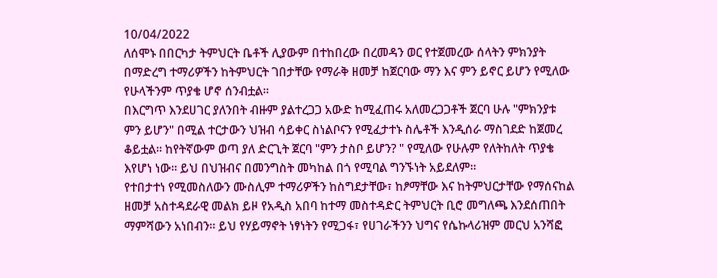10/04/2022
ለሰሞኑ በበርካታ ትምህርት ቤቶች ሊያውም በተከበረው በረመዳን ወር የተጀመረው ሰላትን ምክንያት በማድረግ ተማሪዎችን ከትምህርት ገበታቸው የማራቅ ዘመቻ ከጀርባው ማን እና ምን ይኖር ይሆን የሚለው የሁላችንም ጥያቄ ሆኖ ሰንብቷል።
በእርግጥ እንደሀገር ያለንበት ብዙም ያልተረጋጋ አውድ ከሚፈጠሩ አለመረጋጋቶች ጀርባ ሁሉ "ምክንያቱ ምን ይሆን" በሚል ተርታውን ህዝብ ሳይቀር ስነልቦናን የሚፈታተኑ ስሌቶች እንዲሰራ ማስገደድ ከጀመረ ቆይቷል። ከየትኛውም ወጣ ያለ ድርጊት ጀርባ "ምን ታስቦ ይሆን? " የሚለው የሁሉም የለትከለት ጥያቄ እየሆነ ነው። ይህ በህዝብና በመንግስት መካከል በጎ የሚባል ግንኙነት አይደለም።
የተበታተነ የሚመስለውን ሙስሊም ተማሪዎችን ከስግደታቸው፣ ከፆማቸው እና ከትምህርታቸው የማሰናከል ዘመቻ አስተዳደራዊ መልክ ይዞ የአዲስ አበባ ከተማ መስተዳድር ትምህርት ቢሮ መግለጫ እንደሰጠበት ማምሻውን አነበብን። ይህ የሃይማኖት ነፃነትን የሚጋፋ፣ የሀገራችንን ህግና የሴኩላሪዝም መርህ አንሻፎ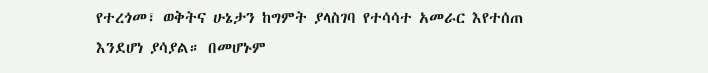የተረጎመ፣ ወቅትና ሁኔታን ከግምት ያላስገባ የተሳሳተ አመራር እየተሰጠ እንደሆነ ያሳያል። በመሆኑም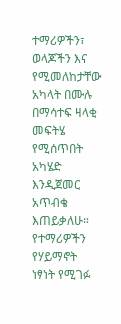ተማሪዎችን፣ ወላጆችን እና የሚመለከታቸው አካላት በሙሉ በማሳተፍ ዛላቂ መፍትሄ የሚሰጥበት አካሄድ እንዲጀመር አጥብቄ እጠይቃለሁ። የተማሪዎችን የሃይማኖት ነፃነት የሚገፉ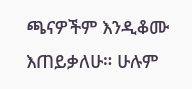ጫናዎችም እንዲቆሙ እጠይቃለሁ። ሁሉም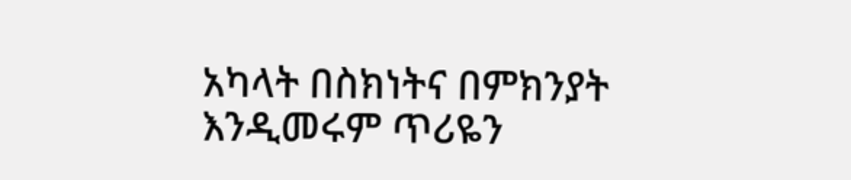አካላት በስክነትና በምክንያት እንዲመሩም ጥሪዬን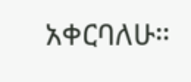አቀርባለሁ።